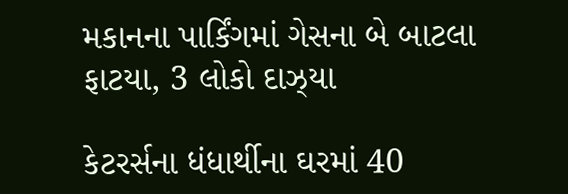મકાનના પાર્કિંગમાં ગેસના બે બાટલા ફાટયા, 3 લોકો દાઝ્યા

કેટરર્સના ધંધાર્થીના ઘરમાં 40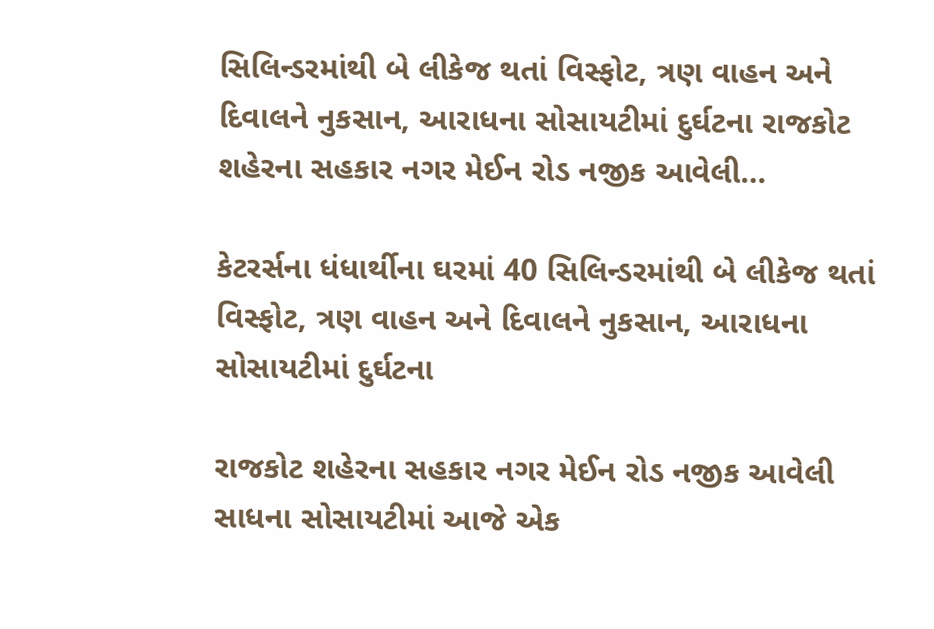સિલિન્ડરમાંથી બે લીકેજ થતાં વિસ્ફોટ, ત્રણ વાહન અને દિવાલને નુકસાન, આરાધના સોસાયટીમાં દુર્ઘટના રાજકોટ શહેરના સહકાર નગર મેઈન રોડ નજીક આવેલી…

કેટરર્સના ધંધાર્થીના ઘરમાં 40 સિલિન્ડરમાંથી બે લીકેજ થતાં વિસ્ફોટ, ત્રણ વાહન અને દિવાલને નુકસાન, આરાધના સોસાયટીમાં દુર્ઘટના

રાજકોટ શહેરના સહકાર નગર મેઈન રોડ નજીક આવેલી સાધના સોસાયટીમાં આજે એક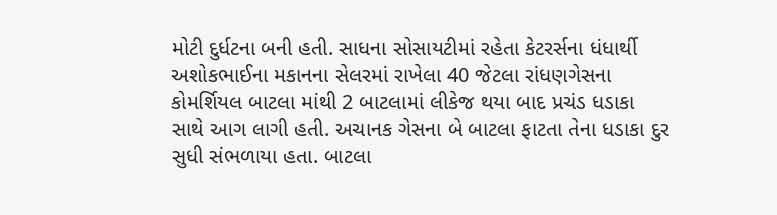મોટી દુર્ધટના બની હતી. સાધના સોસાયટીમાં રહેતા કેટરર્સના ધંધાર્થી અશોકભાઈના મકાનના સેલરમાં રાખેલા 40 જેટલા રાંધણગેસના કોમર્શિયલ બાટલા માંથી 2 બાટલામાં લીકેજ થયા બાદ પ્રચંડ ધડાકા સાથે આગ લાગી હતી. અચાનક ગેસના બે બાટલા ફાટતા તેના ધડાકા દુર સુધી સંભળાયા હતા. બાટલા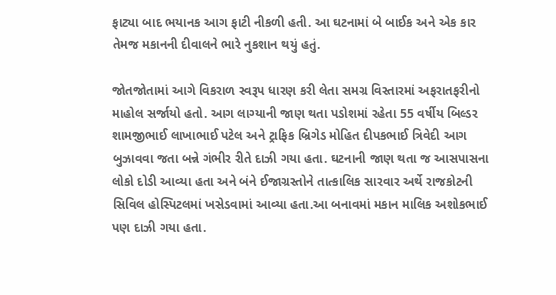ફાટ્યા બાદ ભયાનક આગ ફાટી નીકળી હતી. આ ઘટનામાં બે બાઈક અને એક કાર તેમજ મકાનની દીવાલને ભારે નુકશાન થયું હતું.

જોતજોતામાં આગે વિકરાળ સ્વરૂપ ધારણ કરી લેતા સમગ્ર વિસ્તારમાં અફરાતફરીનો માહોલ સર્જાયો હતો. આગ લાગ્યાની જાણ થતા પડોશમાં રહેતા 55 વર્ષીય બિલ્ડર શામજીભાઈ લાખાભાઈ પટેલ અને ટ્રાફિક બ્રિગેડ મોહિત દીપકભાઈ ત્રિવેદી આગ બુઝાવવા જતા બન્ને ગંભીર રીતે દાઝી ગયા હતા. ઘટનાની જાણ થતા જ આસપાસના લોકો દોડી આવ્યા હતા અને બંને ઈજાગ્રસ્તોને તાત્કાલિક સારવાર અર્થે રાજકોટની સિવિલ હોસ્પિટલમાં ખસેડવામાં આવ્યા હતા.આ બનાવમાં મકાન માલિક અશોકભાઈ પણ દાઝી ગયા હતા.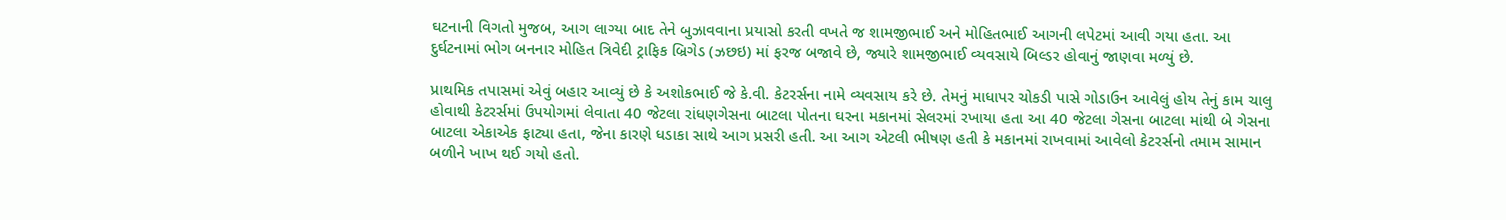ઘટનાની વિગતો મુજબ, આગ લાગ્યા બાદ તેને બુઝાવવાના પ્રયાસો કરતી વખતે જ શામજીભાઈ અને મોહિતભાઈ આગની લપેટમાં આવી ગયા હતા. આ દુર્ઘટનામાં ભોગ બનનાર મોહિત ત્રિવેદી ટ્રાફિક બ્રિગેડ (ઝછઇ) માં ફરજ બજાવે છે, જ્યારે શામજીભાઈ વ્યવસાયે બિલ્ડર હોવાનું જાણવા મળ્યું છે.

પ્રાથમિક તપાસમાં એવું બહાર આવ્યું છે કે અશોકભાઈ જે કે.વી. કેટરર્સના નામે વ્યવસાય કરે છે. તેમનું માધાપર ચોકડી પાસે ગોડાઉન આવેલું હોય તેનું કામ ચાલુ હોવાથી કેટરર્સમાં ઉપયોગમાં લેવાતા 40 જેટલા રાંધણગેસના બાટલા પોતના ઘરના મકાનમાં સેલરમાં રખાયા હતા આ 40 જેટલા ગેસના બાટલા માંથી બે ગેસના બાટલા એકાએક ફાટ્યા હતા, જેના કારણે ધડાકા સાથે આગ પ્રસરી હતી. આ આગ એટલી ભીષણ હતી કે મકાનમાં રાખવામાં આવેલો કેટરર્સનો તમામ સામાન બળીને ખાખ થઈ ગયો હતો.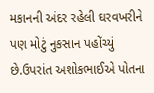મકાનની અંદર રહેલી ઘરવખરીને પણ મોટું નુકસાન પહોંચ્યું છે.ઉપરાંત અશોકભાઈએ પોતના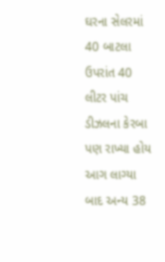ઘરના સેલરમાં 40 બાટલા ઉપરાંત 40 લીટર પાંચ ડીઝલના કેરબા પણ રાખ્યા હોય આગ લાગ્યા બાદ અન્ય 38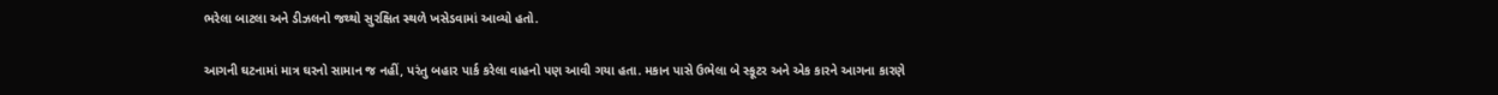ભરેલા બાટલા અને ડીઝલનો જથ્થો સુરક્ષિત સ્થળે ખસેડવામાં આવ્યો હતો.

આગની ઘટનામાં માત્ર ઘરનો સામાન જ નહીં, પરંતુ બહાર પાર્ક કરેલા વાહનો પણ આવી ગયા હતા. મકાન પાસે ઉભેલા બે સ્કૂટર અને એક કારને આગના કારણે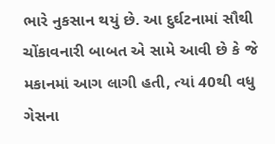ભારે નુકસાન થયું છે. આ દુર્ઘટનામાં સૌથી ચોંકાવનારી બાબત એ સામે આવી છે કે જે મકાનમાં આગ લાગી હતી, ત્યાં 40થી વધુ ગેસના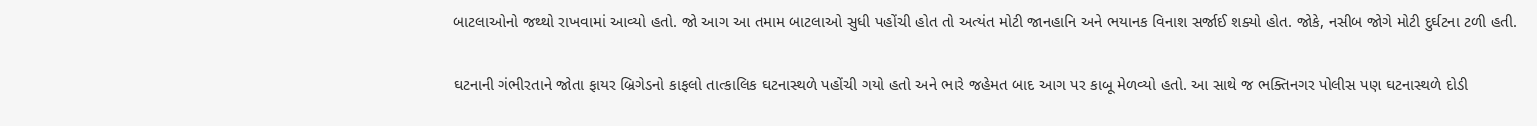બાટલાઓનો જથ્થો રાખવામાં આવ્યો હતો. જો આગ આ તમામ બાટલાઓ સુધી પહોંચી હોત તો અત્યંત મોટી જાનહાનિ અને ભયાનક વિનાશ સર્જાઈ શક્યો હોત. જોકે, નસીબ જોગે મોટી દુર્ઘટના ટળી હતી.

ઘટનાની ગંભીરતાને જોતા ફાયર બ્રિગેડનો કાફલો તાત્કાલિક ઘટનાસ્થળે પહોંચી ગયો હતો અને ભારે જહેમત બાદ આગ પર કાબૂ મેળવ્યો હતો. આ સાથે જ ભક્તિનગર પોલીસ પણ ઘટનાસ્થળે દોડી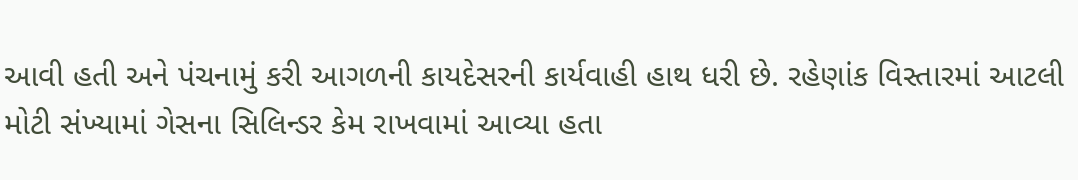આવી હતી અને પંચનામું કરી આગળની કાયદેસરની કાર્યવાહી હાથ ધરી છે. રહેણાંક વિસ્તારમાં આટલી મોટી સંખ્યામાં ગેસના સિલિન્ડર કેમ રાખવામાં આવ્યા હતા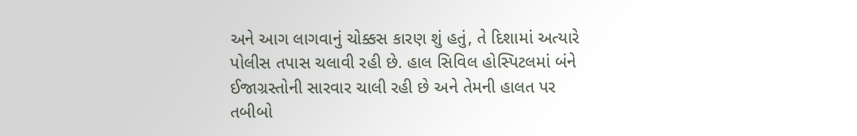અને આગ લાગવાનું ચોક્કસ કારણ શું હતું, તે દિશામાં અત્યારે પોલીસ તપાસ ચલાવી રહી છે. હાલ સિવિલ હોસ્પિટલમાં બંને ઈજાગ્રસ્તોની સારવાર ચાલી રહી છે અને તેમની હાલત પર તબીબો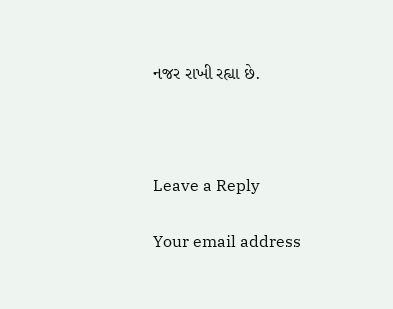નજર રાખી રહ્યા છે.



Leave a Reply

Your email address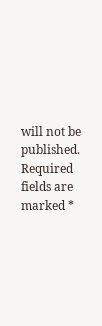will not be published. Required fields are marked *